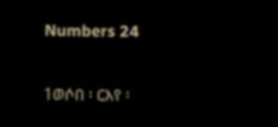Numbers 24

1ወሶበ ፡ ርእየ ፡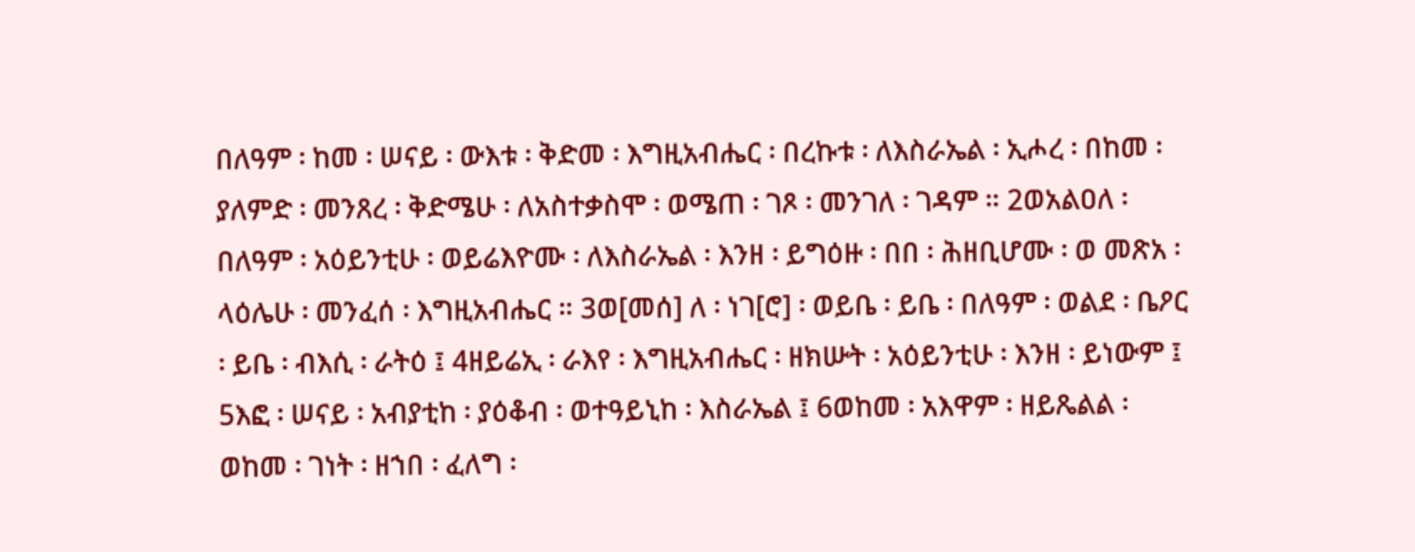በለዓም ፡ ከመ ፡ ሠናይ ፡ ውእቱ ፡ ቅድመ ፡ እግዚአብሔር ፡ በረኩቱ ፡ ለእስራኤል ፡ ኢሖረ ፡ በከመ ፡ ያለምድ ፡ መንጸረ ፡ ቅድሜሁ ፡ ለአስተቃስሞ ፡ ወሜጠ ፡ ገጾ ፡ መንገለ ፡ ገዳም ። 2ወአልዐለ ፡ በለዓም ፡ አዕይንቲሁ ፡ ወይሬእዮሙ ፡ ለእስራኤል ፡ እንዘ ፡ ይግዕዙ ፡ በበ ፡ ሕዘቢሆሙ ፡ ወ መጽአ ፡ ላዕሌሁ ፡ መንፈሰ ፡ እግዚአብሔር ። 3ወ[መሰ] ለ ፡ ነገ[ሮ] ፡ ወይቤ ፡ ይቤ ፡ በለዓም ፡ ወልደ ፡ ቤዖር ፡ ይቤ ፡ ብእሲ ፡ ራትዕ ፤ 4ዘይሬኢ ፡ ራእየ ፡ እግዚአብሔር ፡ ዘክሡት ፡ አዕይንቲሁ ፡ እንዘ ፡ ይነውም ፤ 5እፎ ፡ ሠናይ ፡ አብያቲከ ፡ ያዕቆብ ፡ ወተዓይኒከ ፡ እስራኤል ፤ 6ወከመ ፡ አእዋም ፡ ዘይጼልል ፡ ወከመ ፡ ገነት ፡ ዘኀበ ፡ ፈለግ ፡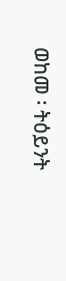ወከመ ፡ ትዕይንት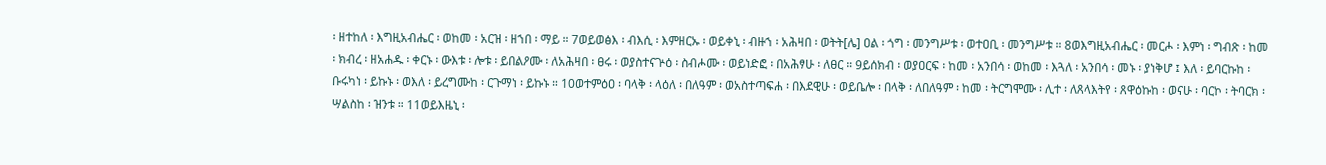፡ ዘተከለ ፡ እግዚአብሔር ፡ ወከመ ፡ አርዝ ፡ ዘኀበ ፡ ማይ ። 7ወይወፅእ ፡ ብእሲ ፡ እምዘርኡ ፡ ወይቀኒ ፡ ብዙኀ ፡ አሕዛበ ፡ ወትት[ሌ] ዐል ፡ ጎግ ፡ መንግሥቱ ፡ ወተዐቢ ፡ መንግሥቱ ። 8ወእግዚአብሔር ፡ መርሖ ፡ እምነ ፡ ግብጽ ፡ ከመ ፡ ክብረ ፡ ዘአሐዱ ፡ ቀርኑ ፡ ውእቱ ፡ ሎቱ ፡ ይበልዖሙ ፡ ለአሕዛበ ፡ ፀሩ ፡ ወያስተናጕዕ ፡ ስብሖሙ ፡ ወይነድፎ ፡ በአሕፃሁ ፡ ለፀር ። 9ይሰክብ ፡ ወያዐርፍ ፡ ከመ ፡ አንበሳ ፡ ወከመ ፡ እጓለ ፡ አንበሳ ፡ መኑ ፡ ያነቅሆ ፤ እለ ፡ ይባርኩከ ፡ ቡሩካነ ፡ ይኩኑ ፡ ወእለ ፡ ይረግሙከ ፡ ርጉማነ ፡ ይኩኑ ። 10ወተምዕዐ ፡ ባላቅ ፡ ላዕለ ፡ በለዓም ፡ ወአስተጣፍሐ ፡ በእደዊሁ ፡ ወይቤሎ ፡ በላቅ ፡ ለበለዓም ፡ ከመ ፡ ትርግሞሙ ፡ ሊተ ፡ ለጸላእትየ ፡ ጸዋዕኩከ ፡ ወናሁ ፡ ባርኮ ፡ ትባርክ ፡ ሣልስከ ፡ ዝንቱ ። 11ወይእዜኒ ፡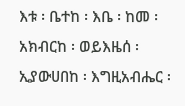እቱ ፡ ቤተከ ፡ እቤ ፡ ከመ ፡ አክብርከ ፡ ወይእዜሰ ፡ ኢያውሀበከ ፡ እግዚአብሔር ፡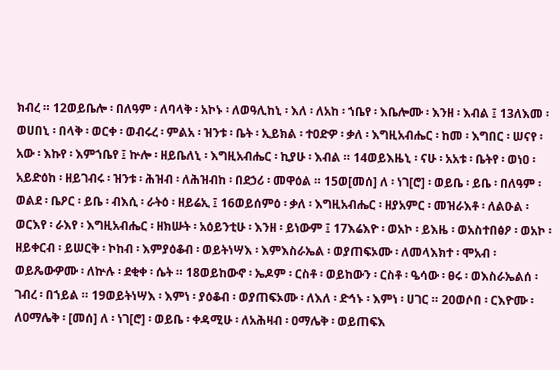ክብረ ። 12ወይቤሎ ፡ በለዓም ፡ ለባላቅ ፡ አኮኑ ፡ ለወዓሊከኒ ፡ እለ ፡ ለአከ ፡ ኀቤየ ፡ እቤሎሙ ፡ እንዘ ፡ እብል ፤ 13ለእመ ፡ ወሀበኒ ፡ በላቅ ፡ ወርቀ ፡ ወብሩረ ፡ ምልአ ፡ ዝንቱ ፡ ቤት ፡ ኢይክል ፡ ተዐድዎ ፡ ቃለ ፡ እግዚአብሔር ፡ ከመ ፡ እግበር ፡ ሠናየ ፡ አው ፡ እኩየ ፡ እምኀቤየ ፤ ኵሎ ፡ ዘይቤለኒ ፡ እግዚአብሔር ፡ ኪያሁ ፡ እብል ። 14ወይእዜኒ ፡ ናሁ ፡ አአቱ ፡ ቤትየ ፡ ወነዐ ፡ አይድዕከ ፡ ዘይገብሩ ፡ ዝንቱ ፡ ሕዝብ ፡ ለሕዝብከ ፡ በደኃሪ ፡ መዋዕል ። 15ወ[መሰ] ለ ፡ ነገ[ሮ] ፡ ወይቤ ፡ ይቤ ፡ በለዓም ፡ ወልደ ፡ ቤዖር ፡ ይቤ ፡ ብእሲ ፡ ራትዕ ፡ ዘይሬኢ ፤ 16ወይሰምዕ ፡ ቃለ ፡ እግዚአብሔር ፡ ዘያአምር ፡ መዝራእቶ ፡ ለልዑል ፡ ወርእየ ፡ ራእየ ፡ እግዚአብሔር ፡ ዘክሡት ፡ አዕይንቲሁ ፡ እንዘ ፡ ይነውም ፤ 17እሬእዮ ፡ ወአኮ ፡ ይእዜ ፡ ወአስተበፅዖ ፡ ወአኮ ፡ ዘይቀርብ ፡ ይሠርቅ ፡ ኮከብ ፡ እምያዕቆብ ፡ ወይትነሣእ ፡ እምእስራኤል ፡ ወያጠፍኦሙ ፡ ለመላእክተ ፡ ሞአብ ፡ ወይጼውዎሙ ፡ ለኵሉ ፡ ደቂቀ ፡ ሴት ። 18ወይከውኖ ፡ ኤዶም ፡ ርስቶ ፡ ወይከውን ፡ ርስቶ ፡ ዔሳው ፡ ፀሩ ፡ ወእስራኤልሰ ፡ ገብረ ፡ በኀይል ። 19ወይትነሣእ ፡ እምነ ፡ ያዕቆብ ፡ ወያጠፍኦሙ ፡ ለእለ ፡ ድኅኑ ፡ እምነ ፡ ሀገር ። 20ወሶበ ፡ ርእዮሙ ፡ ለዐማሌቅ ፡ [መሰ] ለ ፡ ነገ[ሮ] ፡ ወይቤ ፡ ቀዳሚሁ ፡ ለአሕዛብ ፡ ዐማሌቅ ፡ ወይጠፍእ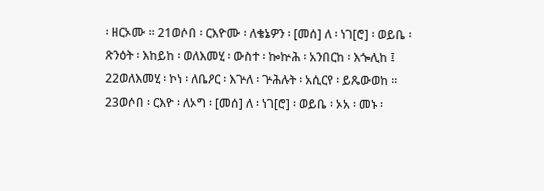፡ ዘርኦሙ ። 21ወሶበ ፡ ርእዮሙ ፡ ለቄኔዎን ፡ [መሰ] ለ ፡ ነገ[ሮ] ፡ ወይቤ ፡ ጽንዕት ፡ እከይከ ፡ ወለእመሂ ፡ ውስተ ፡ ኰኵሕ ፡ አንበርከ ፡ እጐሊከ ፤ 22ወለእመሂ ፡ ኮነ ፡ ለቤዖር ፡ እጕለ ፡ ጕሕሉት ፡ አሲርየ ፡ ይጼውወከ ። 23ወሶበ ፡ ርእዮ ፡ ለኦግ ፡ [መሰ] ለ ፡ ነገ[ሮ] ፡ ወይቤ ፡ ኦአ ፡ መኑ ፡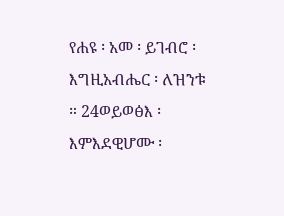የሐዩ ፡ አመ ፡ ይገብሮ ፡ እግዚአብሔር ፡ ለዝንቱ ። 24ወይወፅእ ፡ እምእደዊሆሙ ፡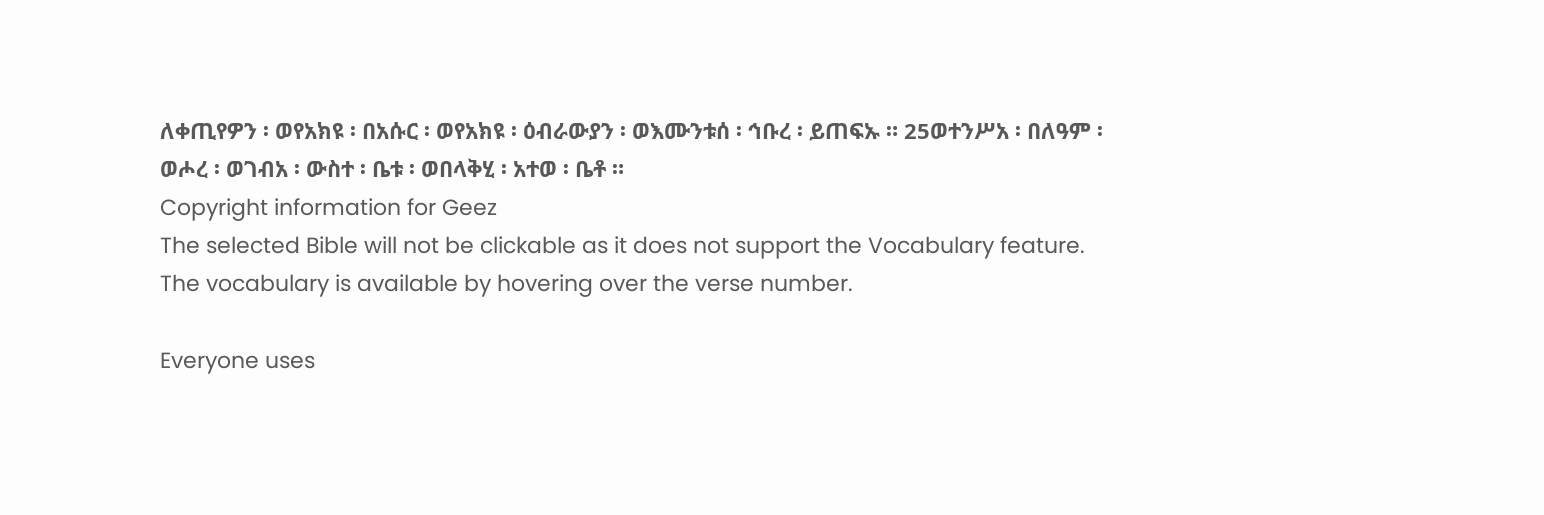ለቀጢየዎን ፡ ወየአክዩ ፡ በአሱር ፡ ወየአክዩ ፡ ዕብራውያን ፡ ወእሙንቱሰ ፡ ኅቡረ ፡ ይጠፍኡ ። 25ወተንሥአ ፡ በለዓም ፡ ወሖረ ፡ ወገብአ ፡ ውስተ ፡ ቤቱ ፡ ወበላቅሂ ፡ አተወ ፡ ቤቶ ።
Copyright information for Geez
The selected Bible will not be clickable as it does not support the Vocabulary feature. The vocabulary is available by hovering over the verse number.

Everyone uses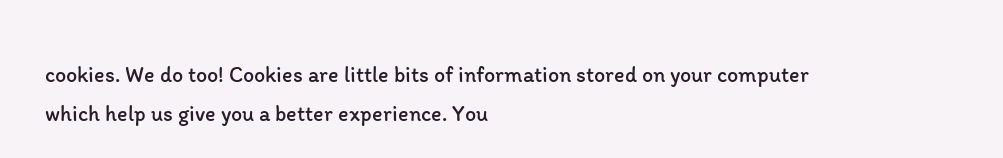cookies. We do too! Cookies are little bits of information stored on your computer which help us give you a better experience. You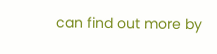can find out more by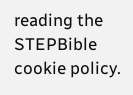reading the STEPBible cookie policy.